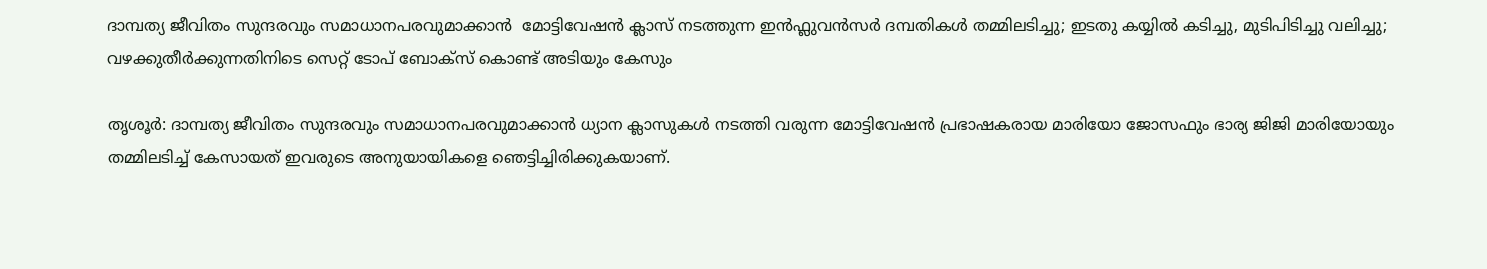ദാമ്പത്യ ജീവിതം സുന്ദരവും സമാധാനപരവുമാക്കാന്‍  മോട്ടിവേഷന്‍ ക്ലാസ് നടത്തുന്ന ഇൻഫ്ലുവൻസർ ദമ്പതികൾ തമ്മിലടിച്ചു; ഇടതു കയ്യിൽ കടിച്ചു, മുടിപിടിച്ചു വലിച്ചു; വഴക്കുതീര്‍ക്കുന്നതിനിടെ സെറ്റ് ടോപ് ബോക്‌സ് കൊണ്ട് അടിയും കേസും

തൃശൂര്‍: ദാമ്പത്യ ജീവിതം സുന്ദരവും സമാധാനപരവുമാക്കാന്‍ ധ്യാന ക്ലാസുകള്‍ നടത്തി വരുന്ന മോട്ടിവേഷന്‍ പ്രഭാഷകരായ മാരിയോ ജോസഫും ഭാര്യ ജിജി മാരിയോയും തമ്മിലടിച്ച് കേസായത് ഇവരുടെ അനുയായികളെ ഞെട്ടിച്ചിരിക്കുകയാണ്.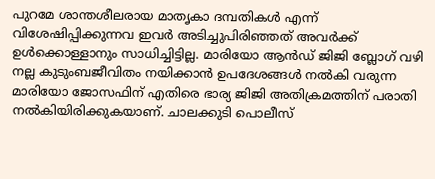പുറമേ ശാന്തശീലരായ മാതൃകാ ദമ്പതികള്‍ എന്ന് വിശേഷിപ്പിക്കുന്നവ ഇവര്‍ അടിച്ചുപിരിഞ്ഞത് അവര്‍ക്ക് ഉള്‍ക്കൊള്ളാനും സാധിച്ചിട്ടില്ല. മാരിയോ ആന്‍ഡ് ജിജി ബ്ലോഗ് വഴി നല്ല കുടുംബജീവിതം നയിക്കാന്‍ ഉപദേശങ്ങള്‍ നല്‍കി വരുന്ന മാരിയോ ജോസഫിന് എതിരെ ഭാര്യ ജിജി അതിക്രമത്തിന് പരാതി നല്‍കിയിരിക്കുകയാണ്. ചാലക്കുടി പൊലീസ്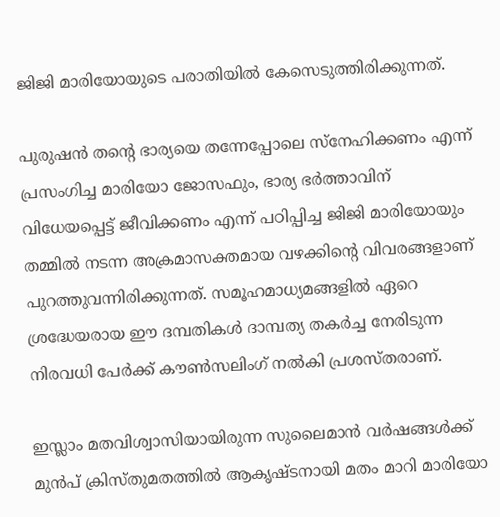ജിജി മാരിയോയുടെ പരാതിയില്‍ കേസെടുത്തിരിക്കുന്നത്.

പുരുഷന്‍ തന്റെ ഭാര്യയെ തന്നേപ്പോലെ സ്‌നേഹിക്കണം എന്ന് പ്രസംഗിച്ച മാരിയോ ജോസഫും, ഭാര്യ ഭര്‍ത്താവിന് വിധേയപ്പെട്ട് ജീവിക്കണം എന്ന് പഠിപ്പിച്ച ജിജി മാരിയോയും തമ്മില്‍ നടന്ന അക്രമാസക്തമായ വഴക്കിന്റെ വിവരങ്ങളാണ് പുറത്തുവന്നിരിക്കുന്നത്. സമൂഹമാധ്യമങ്ങളില്‍ ഏറെ ശ്രദ്ധേയരായ ഈ ദമ്പതികള്‍ ദാമ്പത്യ തകര്‍ച്ച നേരിടുന്ന നിരവധി പേര്‍ക്ക് കൗണ്‍സലിംഗ് നല്‍കി പ്രശസ്തരാണ്.

ഇസ്ലാം മതവിശ്വാസിയായിരുന്ന സുലൈമാന്‍ വര്‍ഷങ്ങള്‍ക്ക് മുന്‍പ് ക്രിസ്തുമതത്തില്‍ ആകൃഷ്ടനായി മതം മാറി മാരിയോ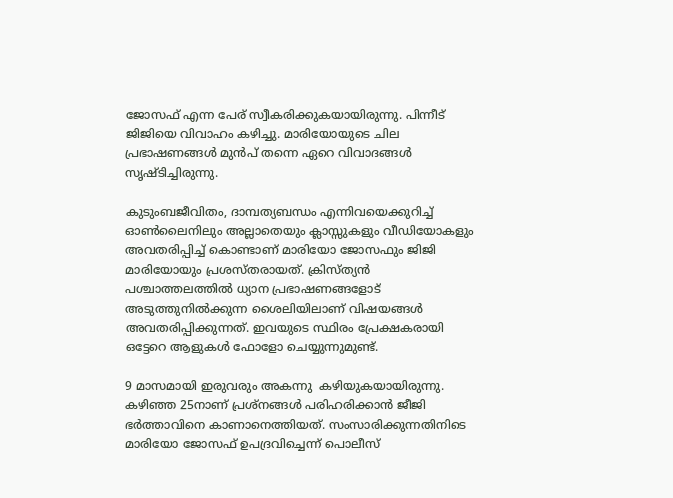ജോസഫ് എന്ന പേര് സ്വീകരിക്കുകയായിരുന്നു. പിന്നീട് ജിജിയെ വിവാഹം കഴിച്ചു. മാരിയോയുടെ ചില പ്രഭാഷണങ്ങള്‍ മുന്‍പ് തന്നെ ഏറെ വിവാദങ്ങള്‍ സൃഷ്ടിച്ചിരുന്നു.

കുടുംബജീവിതം, ദാമ്പത്യബന്ധം എന്നിവയെക്കുറിച്ച് ഓണ്‍ലൈനിലും അല്ലാതെയും ക്ലാസ്സുകളും വീഡിയോകളും അവതരിപ്പിച്ച് കൊണ്ടാണ് മാരിയോ ജോസഫും ജിജി മാരിയോയും പ്രശസ്തരായത്. ക്രിസ്ത്യന്‍ പശ്ചാത്തലത്തില്‍ ധ്യാന പ്രഭാഷണങ്ങളോട് അടുത്തുനില്‍ക്കുന്ന ശൈലിയിലാണ് വിഷയങ്ങള്‍ അവതരിപ്പിക്കുന്നത്. ഇവയുടെ സ്ഥിരം പ്രേക്ഷകരായി ഒട്ടേറെ ആളുകള്‍ ഫോളോ ചെയ്യുന്നുമുണ്ട്.

9 മാസമായി ഇരുവരും അകന്നു  കഴിയുകയായിരുന്നു. കഴിഞ്ഞ 25നാണ് പ്രശ്നങ്ങൾ പരിഹരിക്കാൻ ജീജി ഭർത്താവിനെ കാണാനെത്തിയത്. സംസാരിക്കുന്നതിനിടെ മാരിയോ ജോസഫ് ഉപദ്രവിച്ചെന്ന് പൊലീസ്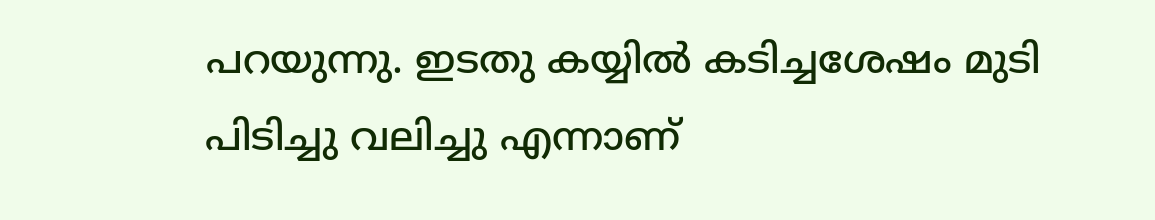പറയുന്നു. ഇടതു കയ്യിൽ കടിച്ചശേഷം മുടി പിടിച്ചു വലിച്ചു എന്നാണ്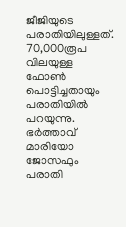ജീജിയുടെ പരാതിയിലുള്ളത്. 70,000രൂപ വിലയുള്ള ഫോൺ പൊട്ടിച്ചതായും പരാതിയിൽ പറയുന്നു. ഭർത്താവ് മാരിയോ ജോസഫും പരാതി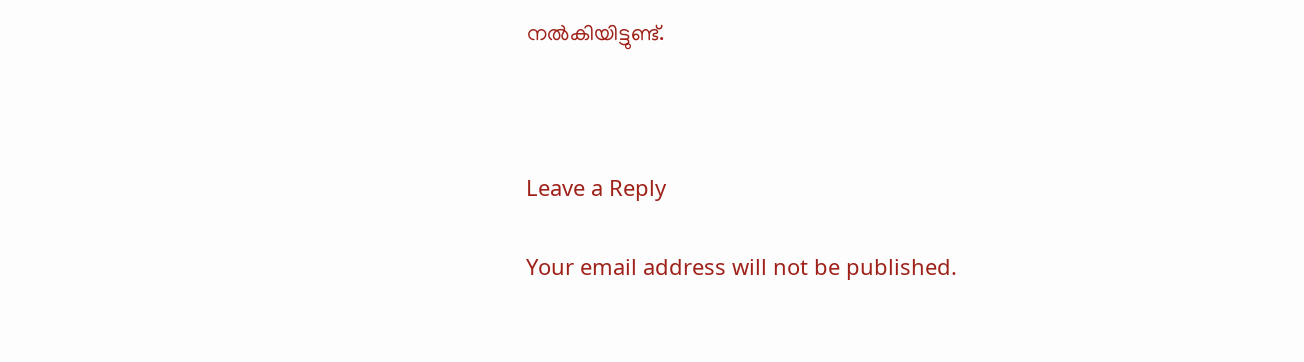നൽകിയിട്ടുണ്ട്.



Leave a Reply

Your email address will not be published.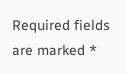Required fields are marked *